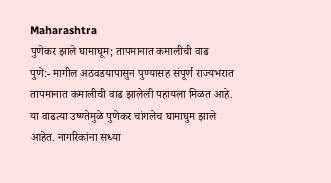Maharashtra
पुणेकर झाले घामाघूम; तापमानात कमालीची वाढ
पुणे:- मागील अठवडयापासुन पुण्यासह संपूर्ण राज्यभरात तापमानात कमालीची वाढ झालेली पहायला मिळत आहे. या वाढत्या उष्ण्तेमुळे पुणेकर चांगलेच घामाघुम झाले आहेत. नागरिकांना सध्या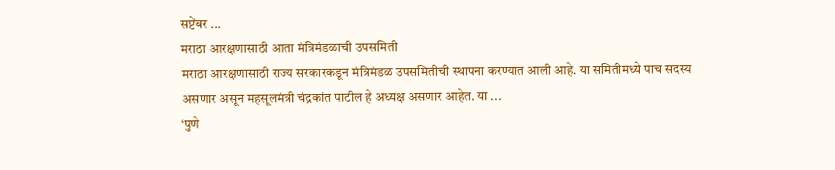सप्टेंबर ...
मराठा आरक्षणासाठी आता मंत्रिमंडळाची उपसमिती
मराठा आरक्षणासाठी राज्य सरकारकडून मंत्रिमंडळ उपसमितीची स्थापना करण्यात आली आहे. या समितीमध्ये पाच सदस्य असणार असून महसूलमंत्री चंद्रकांत पाटील हे अध्यक्ष असणार आहेत. या ...
‘पुणे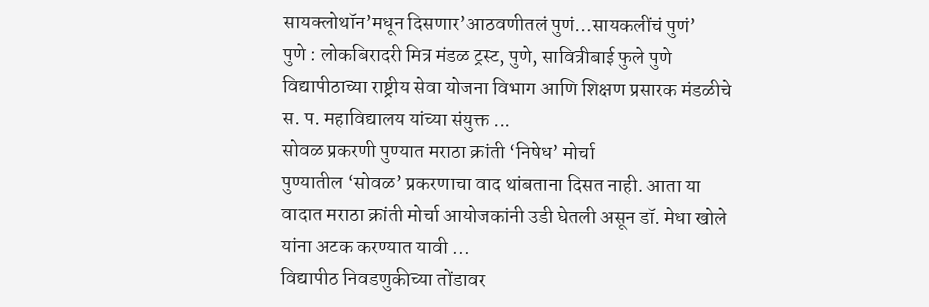सायक्लोथॉन’मधून दिसणार’आठवणीतलं पुणं…सायकलींचं पुणं’
पुणे : लोकबिरादरी मित्र मंडळ ट्रस्ट, पुणे, सावित्रीबाई फुले पुणे विद्यापीठाच्या राष्ट्रीय सेवा योजना विभाग आणि शिक्षण प्रसारक मंडळीचे स. प. महाविद्यालय यांच्या संयुक्त ...
सोवळ प्रकरणी पुण्यात मराठा क्रांती ‘निषेध’ मोर्चा
पुण्यातील ‘सोवळ’ प्रकरणाचा वाद थांबताना दिसत नाही. आता या वादात मराठा क्रांती मोर्चा आयोजकांनी उडी घेतली असून डॉ. मेधा खोले यांना अटक करण्यात यावी ...
विद्यापीठ निवडणुकीच्या तोंडावर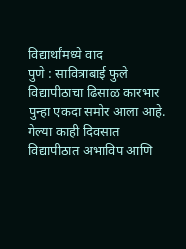विद्यार्थांमध्ये वाद
पुणे : सावित्राबाई फुले विद्यापीठाचा ढिसाळ कारभार पुन्हा एकदा समोर आला आहे. गेल्या काही दिवसात विद्यापीठात अभाविप आणि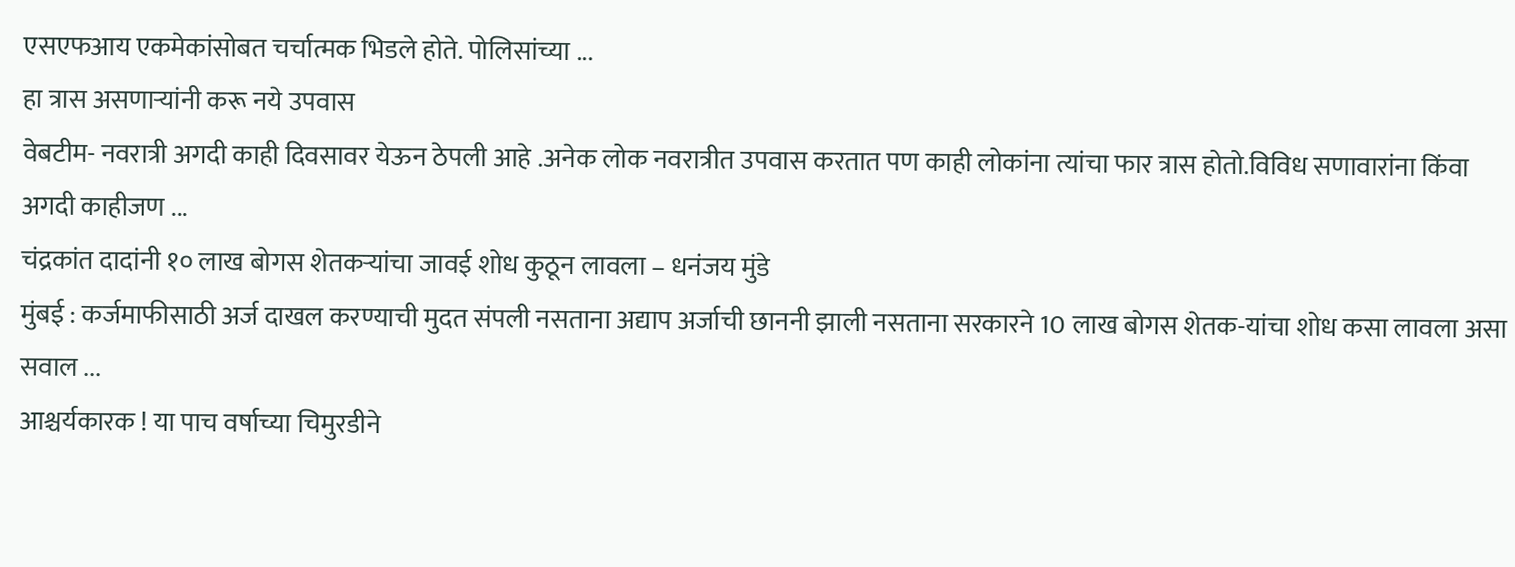एसएफआय एकमेकांसोबत चर्चात्मक भिडले होते. पोलिसांच्या ...
हा त्रास असणाऱ्यांनी करू नये उपवास
वेबटीम- नवरात्री अगदी काही दिवसावर येऊन ठेपली आहे .अनेक लोक नवरात्रीत उपवास करतात पण काही लोकांना त्यांचा फार त्रास होतो.विविध सणावारांना किंवा अगदी काहीजण ...
चंद्रकांत दादांनी १० लाख बोगस शेतकऱ्यांचा जावई शोध कुठून लावला – धनंजय मुंडे
मुंबई : कर्जमाफीसाठी अर्ज दाखल करण्याची मुदत संपली नसताना अद्याप अर्जाची छाननी झाली नसताना सरकारने 10 लाख बोगस शेतक-यांचा शोध कसा लावला असा सवाल ...
आश्चर्यकारक ! या पाच वर्षाच्या चिमुरडीने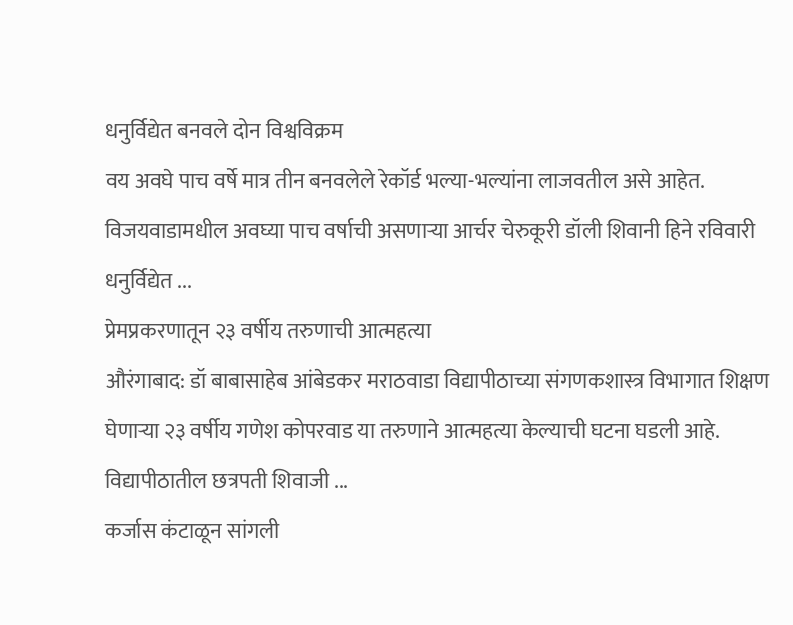धनुर्विद्येत बनवले दोन विश्वविक्रम
वय अवघे पाच वर्षे मात्र तीन बनवलेले रेकॉर्ड भल्या-भल्यांना लाजवतील असे आहेत. विजयवाडामधील अवघ्या पाच वर्षाची असणाऱ्या आर्चर चेरुकूरी डॉली शिवानी हिने रविवारी धनुर्विद्येत ...
प्रेमप्रकरणातून २३ वर्षीय तरुणाची आत्महत्या
औरंगाबाद: डॉ बाबासाहेब आंबेडकर मराठवाडा विद्यापीठाच्या संगणकशास्त्र विभागात शिक्षण घेणाऱ्या २३ वर्षीय गणेश कोपरवाड या तरुणाने आत्महत्या केल्याची घटना घडली आहे. विद्यापीठातील छत्रपती शिवाजी ...
कर्जास कंटाळून सांगली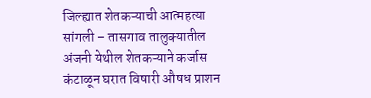जिल्ह्यात शेतकऱ्याची आत्महत्या
सांगली – तासगाव तालुक्यातील अंजनी येथील शेतकऱ्याने कर्जास कंटाळून घरात विषारी औषध प्राशन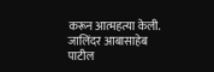करून आत्महत्या केली. जालिंदर आबासाहेब पाटील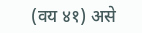(वय ४१) असे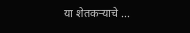या शेतकऱ्याचे ...